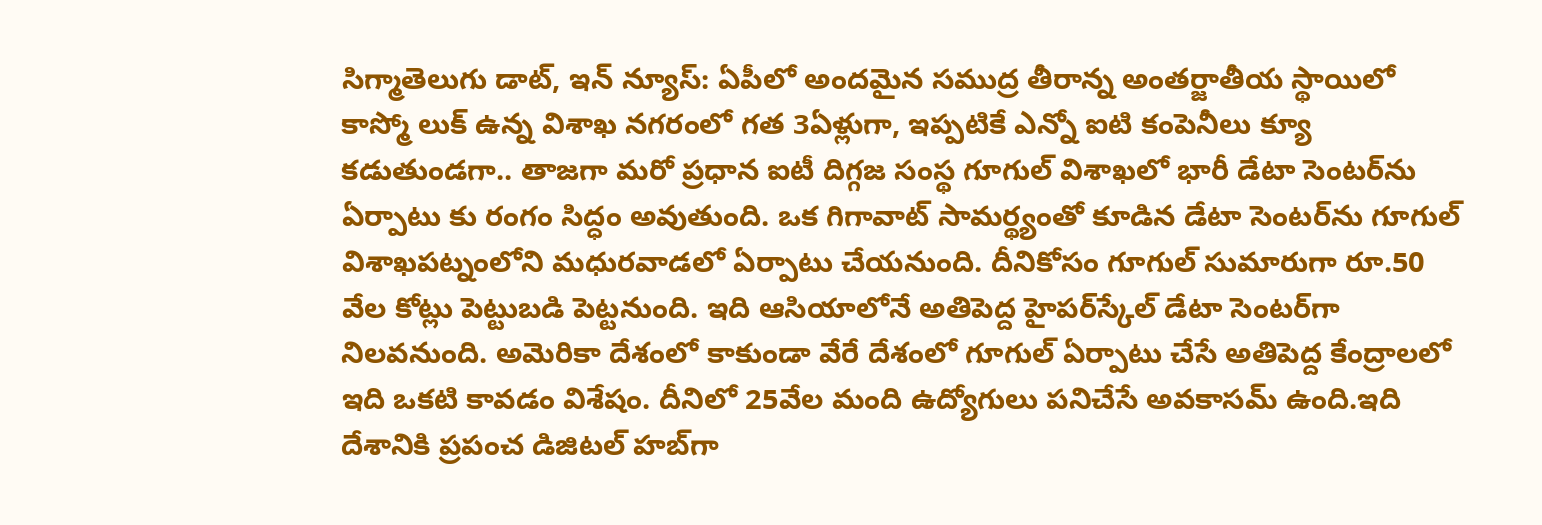సిగ్మాతెలుగు డాట్, ఇన్ న్యూస్: ఏపీలో అందమైన సముద్ర తీరాన్న అంతర్జాతీయ స్థాయిలో కాస్మో లుక్ ఉన్న విశాఖ నగరంలో గత 3ఏళ్లుగా, ఇప్పటికే ఎన్నో ఐటి కంపెనీలు క్యూ కడుతుండగా.. తాజగా మరో ప్రధాన ఐటీ దిగ్గజ సంస్థ గూగుల్ విశాఖలో భారీ డేటా సెంటర్‌ను ఏర్పాటు కు రంగం సిద్ధం అవుతుంది. ఒక గిగావాట్ సామర్థ్యంతో కూడిన డేటా సెంటర్‌ను గూగుల్ విశాఖపట్నంలోని మధురవాడలో ఏర్పాటు చేయనుంది. దీనికోసం గూగుల్ సుమారుగా రూ.50 వేల కోట్లు పెట్టుబడి పెట్టనుంది. ఇది ఆసియాలోనే అతిపెద్ద హైపర్‌స్కేల్ డేటా సెంటర్‌గా నిలవనుంది. అమెరికా దేశంలో కాకుండా వేరే దేశంలో గూగుల్ ఏర్పాటు చేసే అతిపెద్ద కేంద్రాలలో ఇది ఒకటి కావడం విశేషం. దీనిలో 25వేల మంది ఉద్యోగులు పనిచేసే అవకాసమ్ ఉంది.ఇది దేశానికి ప్రపంచ డిజిటల్ హబ్‌గా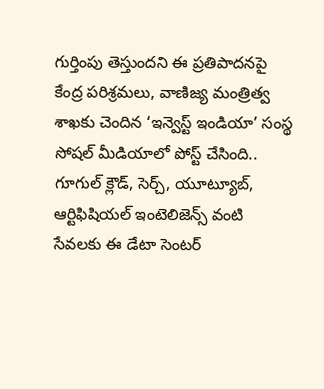గుర్తింపు తెస్తుందని ఈ ప్రతిపాదనపై కేంద్ర పరిశ్రమలు, వాణిజ్య మంత్రిత్వ శాఖకు చెందిన ‘ఇన్వెస్ట్ ఇండియా’ సంస్థ సోషల్ మీడియాలో పోస్ట్ చేసింది.. గూగుల్ క్లౌడ్, సెర్చ్, యూట్యూబ్, ఆర్టిఫిషియల్ ఇంటెలిజెన్స్ వంటి సేవలకు ఈ డేటా సెంటర్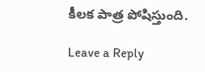కీలక పాత్ర పోషిస్తుంది.

Leave a Reply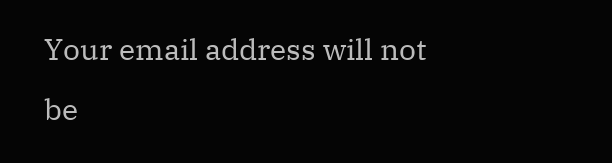Your email address will not be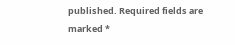published. Required fields are marked *